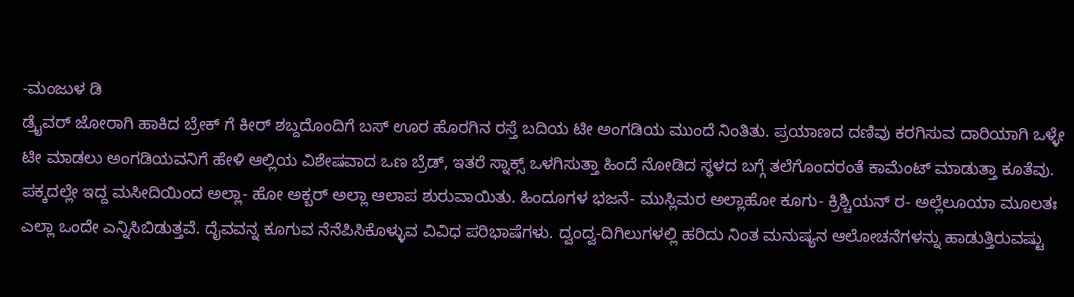-ಮಂಜುಳ ಡಿ
ಡ್ರೈವರ್ ಜೋರಾಗಿ ಹಾಕಿದ ಬ್ರೇಕ್ ಗೆ ಕೀರ್ ಶಬ್ದದೊಂದಿಗೆ ಬಸ್ ಊರ ಹೊರಗಿನ ರಸ್ತೆ ಬದಿಯ ಟೀ ಅಂಗಡಿಯ ಮುಂದೆ ನಿಂತಿತು. ಪ್ರಯಾಣದ ದಣಿವು ಕರಗಿಸುವ ದಾರಿಯಾಗಿ ಒಳ್ಳೇ ಟೀ ಮಾಡಲು ಅಂಗಡಿಯವನಿಗೆ ಹೇಳಿ ಆಲ್ಲಿಯ ವಿಶೇಷವಾದ ಒಣ ಬ್ರೆಡ್, ಇತರೆ ಸ್ನಾಕ್ಸ್ ಒಳಗಿಸುತ್ತಾ ಹಿಂದೆ ನೋಡಿದ ಸ್ಥಳದ ಬಗ್ಗೆ ತಲೆಗೊಂದರಂತೆ ಕಾಮೆಂಟ್ ಮಾಡುತ್ತಾ ಕೂತೆವು. ಪಕ್ಕದಲ್ಲೇ ಇದ್ದ ಮಸೀದಿಯಿಂದ ಅಲ್ಲಾ- ಹೋ ಅಕ್ಬರ್ ಅಲ್ಲಾ ಆಲಾಪ ಶುರುವಾಯಿತು. ಹಿಂದೂಗಳ ಭಜನೆ- ಮುಸ್ಲಿಮರ ಅಲ್ಲಾಹೋ ಕೂಗು- ಕ್ರಿಶ್ಚಿಯನ್ ರ- ಅಲ್ಲೆಲೂಯಾ ಮೂಲತಃ ಎಲ್ಲಾ ಒಂದೇ ಎನ್ನಿಸಿಬಿಡುತ್ತವೆ. ದೈವವನ್ನ ಕೂಗುವ ನೆನೆಪಿಸಿಕೊಳ್ಳುವ ವಿವಿಧ ಪರಿಭಾಷೆಗಳು. ದ್ವಂದ್ವ-ದಿಗಿಲುಗಳಲ್ಲಿ ಹರಿದು ನಿಂತ ಮನುಷ್ಯನ ಆಲೋಚನೆಗಳನ್ನು ಹಾಡುತ್ತಿರುವಷ್ಟು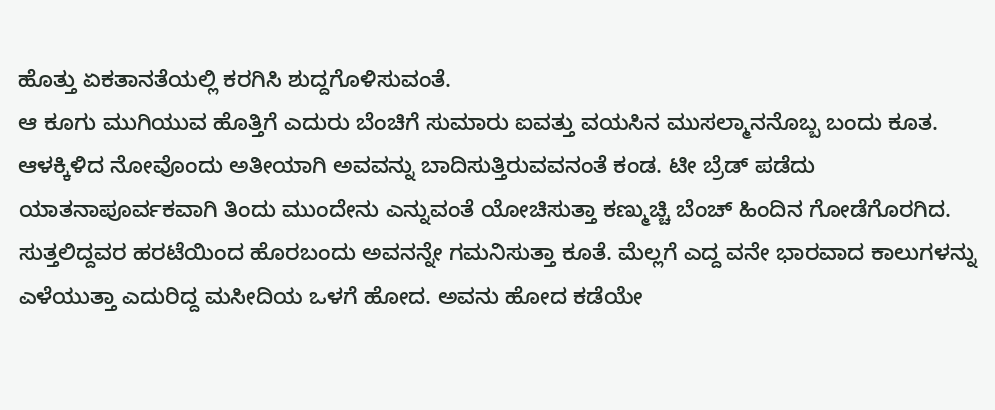ಹೊತ್ತು ಏಕತಾನತೆಯಲ್ಲಿ ಕರಗಿಸಿ ಶುದ್ದಗೊಳಿಸುವಂತೆ.
ಆ ಕೂಗು ಮುಗಿಯುವ ಹೊತ್ತಿಗೆ ಎದುರು ಬೆಂಚಿಗೆ ಸುಮಾರು ಐವತ್ತು ವಯಸಿನ ಮುಸಲ್ಮಾನನೊಬ್ಬ ಬಂದು ಕೂತ. ಆಳಕ್ಕಿಳಿದ ನೋವೊಂದು ಅತೀಯಾಗಿ ಅವವನ್ನು ಬಾದಿಸುತ್ತಿರುವವನಂತೆ ಕಂಡ. ಟೀ ಬ್ರೆಡ್ ಪಡೆದು ಯಾತನಾಪೂರ್ವಕವಾಗಿ ತಿಂದು ಮುಂದೇನು ಎನ್ನುವಂತೆ ಯೋಚಿಸುತ್ತಾ ಕಣ್ಮುಚ್ಚಿ ಬೆಂಚ್ ಹಿಂದಿನ ಗೋಡೆಗೊರಗಿದ. ಸುತ್ತಲಿದ್ದವರ ಹರಟೆಯಿಂದ ಹೊರಬಂದು ಅವನನ್ನೇ ಗಮನಿಸುತ್ತಾ ಕೂತೆ. ಮೆಲ್ಲಗೆ ಎದ್ದ ವನೇ ಭಾರವಾದ ಕಾಲುಗಳನ್ನು ಎಳೆಯುತ್ತಾ ಎದುರಿದ್ದ ಮಸೀದಿಯ ಒಳಗೆ ಹೋದ. ಅವನು ಹೋದ ಕಡೆಯೇ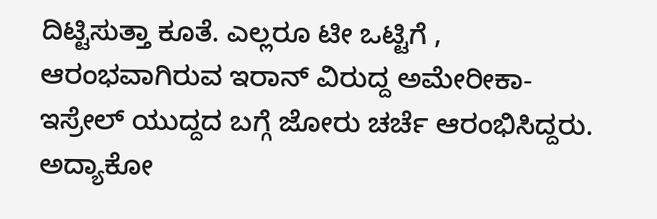ದಿಟ್ಟಿಸುತ್ತಾ ಕೂತೆ. ಎಲ್ಲರೂ ಟೀ ಒಟ್ಟಿಗೆ , ಆರಂಭವಾಗಿರುವ ಇರಾನ್ ವಿರುದ್ದ ಅಮೇರೀಕಾ-ಇಸ್ರೇಲ್ ಯುದ್ದದ ಬಗ್ಗೆ ಜೋರು ಚರ್ಚೆ ಆರಂಭಿಸಿದ್ದರು. ಅದ್ಯಾಕೋ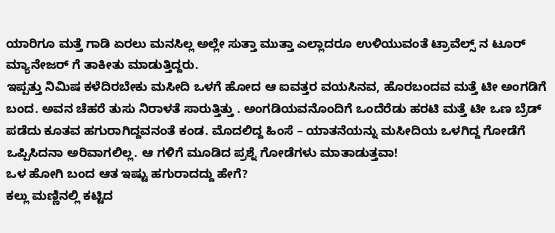ಯಾರಿಗೂ ಮತ್ತೆ ಗಾಡಿ ಏರಲು ಮನಸಿಲ್ಲ ಅಲ್ಲೇ ಸುತ್ತಾ ಮುತ್ತಾ ಎಲ್ಲಾದರೂ ಉಳಿಯುವಂತೆ ಟ್ರಾವೆಲ್ಸ್ ನ ಟೂರ್ ಮ್ಯಾನೇಜರ್ ಗೆ ತಾಕೀತು ಮಾಡುತ್ತಿದ್ದರು.
ಇಪ್ಪತ್ತು ನಿಮಿಷ ಕಳೆದಿರಬೇಕು ಮಸೀದಿ ಒಳಗೆ ಹೋದ ಆ ಐವತ್ತರ ವಯಸಿನವ, ಹೊರಬಂದವ ಮತ್ತೆ ಟೀ ಅಂಗಡಿಗೆ ಬಂದ. ಅವನ ಚೆಹರೆ ತುಸು ನಿರಾಳತೆ ಸಾರುತ್ತಿತ್ತು . ಅಂಗಡಿಯವನೊಂದಿಗೆ ಒಂದೆರೆಡು ಹರಟಿ ಮತ್ತೆ ಟೀ ಒಣ ಬ್ರೆಡ್ ಪಡೆದು ಕೂತವ ಹಗುರಾಗಿದ್ದವನಂತೆ ಕಂಡ. ಮೊದಲಿದ್ದ ಹಿಂಸೆ – ಯಾತನೆಯನ್ನು ಮಸೀದಿಯ ಒಳಗಿದ್ದ ಗೋಡೆಗೆ ಒಪ್ಪಿಸಿದನಾ ಅರಿವಾಗಲಿಲ್ಲ. ಆ ಗಳಿಗೆ ಮೂಡಿದ ಪ್ರಶ್ನೆ ಗೋಡೆಗಳು ಮಾತಾಡುತ್ತವಾ!
ಒಳ ಹೋಗಿ ಬಂದ ಆತ ಇಷ್ಟು ಹಗುರಾದದ್ದು ಹೇಗೆ?
ಕಲ್ಲು ಮಣ್ಣಿನಲ್ಲಿ ಕಟ್ಟಿದ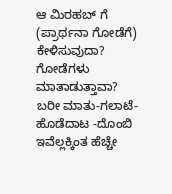ಆ ಮಿರಹಬ್ ಗೆ (ಪ್ರಾರ್ಥನಾ ಗೋಡೆಗೆ) ಕೇಳಿಸುವುದಾ?
ಗೋಡೆಗಳು ಮಾತಾಡುತ್ತಾವಾ? ಬರೀ ಮಾತು-ಗಲಾಟೆ- ಹೊಡೆದಾಟ -ದೊಂಬಿ ಇವೆಲ್ಲಕ್ಕಿಂತ ಹೆಚ್ಚೇ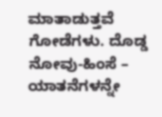ಮಾತಾಡುತ್ತವೆ ಗೋಡೆಗಳು. ದೊಡ್ಡ ನೋವು-ಹಿಂಸೆ – ಯಾತನೆಗಳನ್ನೇ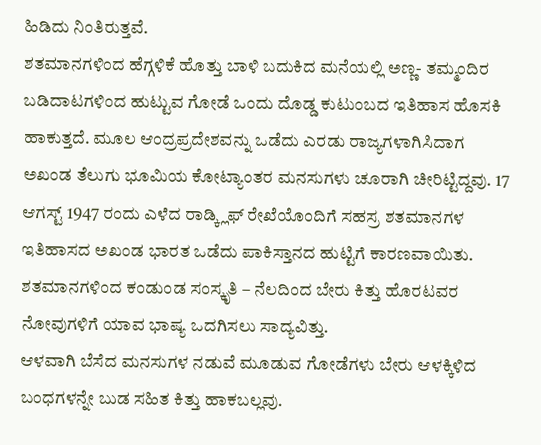ಹಿಡಿದು ನಿಂತಿರುತ್ತವೆ.
ಶತಮಾನಗಳಿಂದ ಹೆಗ್ಗಳಿಕೆ ಹೊತ್ತು ಬಾಳಿ ಬದುಕಿದ ಮನೆಯಲ್ಲಿ ಅಣ್ಣ- ತಮ್ಮಂದಿರ ಬಡಿದಾಟಗಳಿಂದ ಹುಟ್ಟುವ ಗೋಡೆ ಒಂದು ದೊಡ್ಡ ಕುಟುಂಬದ ಇತಿಹಾಸ ಹೊಸಕಿ ಹಾಕುತ್ತದೆ. ಮೂಲ ಆಂದ್ರಪ್ರದೇಶವನ್ನು ಒಡೆದು ಎರಡು ರಾಜ್ಯಗಳಾಗಿಸಿದಾಗ
ಅಖಂಡ ತೆಲುಗು ಭೂಮಿಯ ಕೋಟ್ಯಾಂತರ ಮನಸುಗಳು ಚೂರಾಗಿ ಚೀರಿಟ್ಟಿದ್ದವು. 17 ಆಗಸ್ಟ್ 1947 ರಂದು ಎಳೆದ ರಾಡ್ಕ್ಲಿಫ್ ರೇಖೆಯೊಂದಿಗೆ ಸಹಸ್ರ ಶತಮಾನಗಳ ಇತಿಹಾಸದ ಅಖಂಡ ಭಾರತ ಒಡೆದು ಪಾಕಿಸ್ತಾನದ ಹುಟ್ಟಿಗೆ ಕಾರಣವಾಯಿತು. ಶತಮಾನಗಳಿಂದ ಕಂಡುಂಡ ಸಂಸ್ಕೃತಿ – ನೆಲದಿಂದ ಬೇರು ಕಿತ್ತು ಹೊರಟವರ ನೋವುಗಳಿಗೆ ಯಾವ ಭಾಷ್ಯ ಒದಗಿಸಲು ಸಾದ್ಯವಿತ್ತು.
ಆಳವಾಗಿ ಬೆಸೆದ ಮನಸುಗಳ ನಡುವೆ ಮೂಡುವ ಗೋಡೆಗಳು ಬೇರು ಆಳಕ್ಕಿಳಿದ ಬಂಧಗಳನ್ನೇ ಬುಡ ಸಹಿತ ಕಿತ್ತು ಹಾಕಬಲ್ಲವು.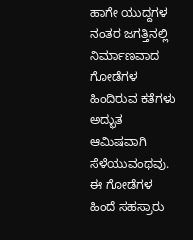ಹಾಗೇ ಯುದ್ದಗಳ ನಂತರ ಜಗತ್ತಿನಲ್ಲಿ ನಿರ್ಮಾಣವಾದ ಗೋಡೆಗಳ ಹಿಂದಿರುವ ಕತೆಗಳು ಅದ್ಭುತ ಆಮಿಷವಾಗಿ ಸೆಳೆಯುವಂಥವು. ಈ ಗೋಡೆಗಳ ಹಿಂದೆ ಸಹಸ್ರಾರು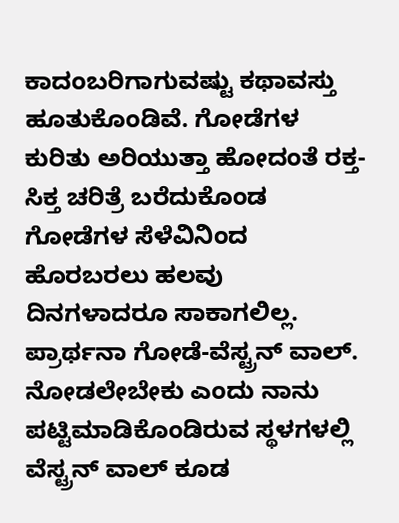ಕಾದಂಬರಿಗಾಗುವಷ್ಟು ಕಥಾವಸ್ತು ಹೂತುಕೊಂಡಿವೆ. ಗೋಡೆಗಳ ಕುರಿತು ಅರಿಯುತ್ತಾ ಹೋದಂತೆ ರಕ್ತ-ಸಿಕ್ತ ಚರಿತ್ರೆ ಬರೆದುಕೊಂಡ ಗೋಡೆಗಳ ಸೆಳೆವಿನಿಂದ ಹೊರಬರಲು ಹಲವು ದಿನಗಳಾದರೂ ಸಾಕಾಗಲಿಲ್ಲ.
ಪ್ರಾರ್ಥನಾ ಗೋಡೆ-ವೆಸ್ಟ್ರನ್ ವಾಲ್.
ನೋಡಲೇಬೇಕು ಎಂದು ನಾನು ಪಟ್ಟಿಮಾಡಿಕೊಂಡಿರುವ ಸ್ಥಳಗಳಲ್ಲಿ ವೆಸ್ಟ್ರನ್ ವಾಲ್ ಕೂಡ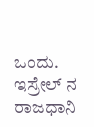ಒಂದು. ಇಸ್ರೇಲ್ ನ ರಾಜಧಾನಿ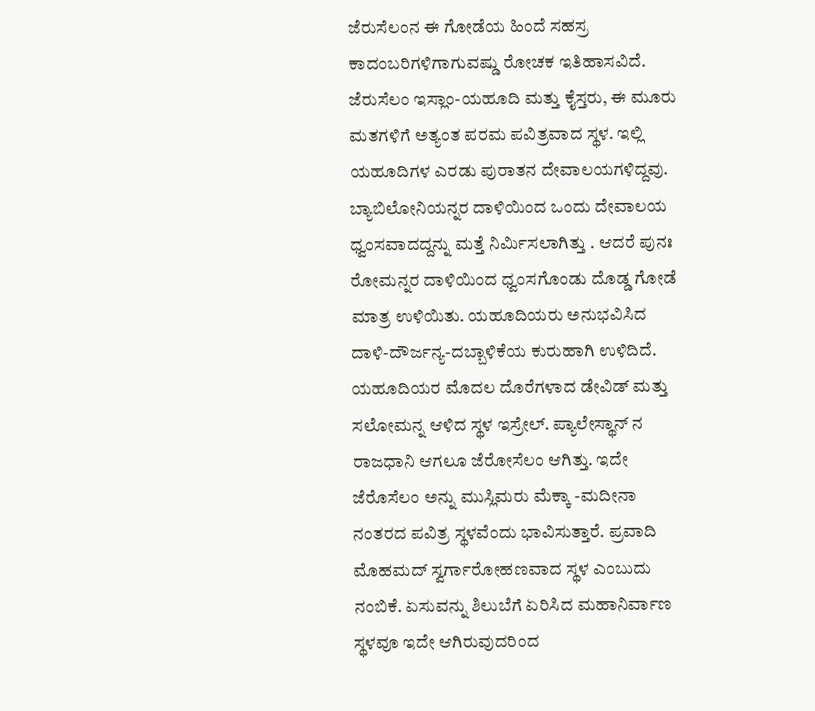ಜೆರುಸೆಲಂನ ಈ ಗೋಡೆಯ ಹಿಂದೆ ಸಹಸ್ರ ಕಾದಂಬರಿಗಳಿಗಾಗುವಷ್ಡು ರೋಚಕ ಇತಿಹಾಸವಿದೆ. ಜೆರುಸೆಲಂ ಇಸ್ಲಾಂ-ಯಹೂದಿ ಮತ್ತು ಕೈಸ್ತರು, ಈ ಮೂರು ಮತಗಳಿಗೆ ಅತ್ಯಂತ ಪರಮ ಪವಿತ್ರವಾದ ಸ್ಥಳ. ಇಲ್ಲಿ ಯಹೂದಿಗಳ ಎರಡು ಪುರಾತನ ದೇವಾಲಯಗಳಿದ್ದವು. ಬ್ಯಾಬಿಲೋನಿಯನ್ನರ ದಾಳಿಯಿಂದ ಒಂದು ದೇವಾಲಯ ಧ್ವಂಸವಾದದ್ದನ್ನು ಮತ್ತೆ ನಿರ್ಮಿಸಲಾಗಿತ್ತು . ಆದರೆ ಪುನಃ ರೋಮನ್ನರ ದಾಳಿಯಿಂದ ಧ್ವಂಸಗೊಂಡು ದೊಡ್ಡ ಗೋಡೆ ಮಾತ್ರ ಉಳಿಯಿತು. ಯಹೂದಿಯರು ಅನುಭವಿಸಿದ ದಾಳಿ-ದೌರ್ಜನ್ಯ-ದಬ್ಬಾಳಿಕೆಯ ಕುರುಹಾಗಿ ಉಳಿದಿದೆ.
ಯಹೂದಿಯರ ಮೊದಲ ದೊರೆಗಳಾದ ಡೇವಿಡ್ ಮತ್ತು ಸಲೋಮನ್ನ ಆಳಿದ ಸ್ಥಳ ಇಸ್ರೇಲ್. ಪ್ಯಾಲೇಸ್ಥಾನ್ ನ ರಾಜಧಾನಿ ಆಗಲೂ ಜೆರೋಸೆಲಂ ಆಗಿತ್ತು. ಇದೇ ಜೆರೊಸೆಲಂ ಅನ್ನು ಮುಸ್ಲಿಮರು ಮೆಕ್ಕಾ -ಮದೀನಾ ನಂತರದ ಪವಿತ್ರ ಸ್ಥಳವೆಂದು ಭಾವಿಸುತ್ತಾರೆ. ಪ್ರವಾದಿ ಮೊಹಮದ್ ಸ್ವರ್ಗಾರೋಹಣವಾದ ಸ್ಥಳ ಎಂಬುದು ನಂಬಿಕೆ. ಏಸುವನ್ನು ಶಿಲುಬೆಗೆ ಏರಿಸಿದ ಮಹಾನಿರ್ವಾಣ ಸ್ಥಳವೂ ಇದೇ ಆಗಿರುವುದರಿಂದ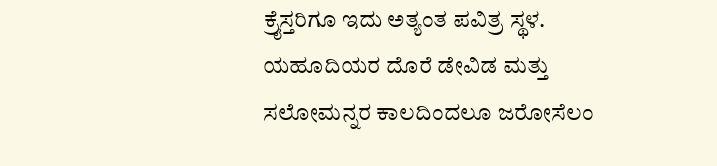ಕ್ರೈಸ್ತರಿಗೂ ಇದು ಅತ್ಯಂತ ಪವಿತ್ರ ಸ್ಥಳ.
ಯಹೂದಿಯರ ದೊರೆ ಡೇವಿಡ ಮತ್ತು ಸಲೋಮನ್ನರ ಕಾಲದಿಂದಲೂ ಜರೋಸೆಲಂ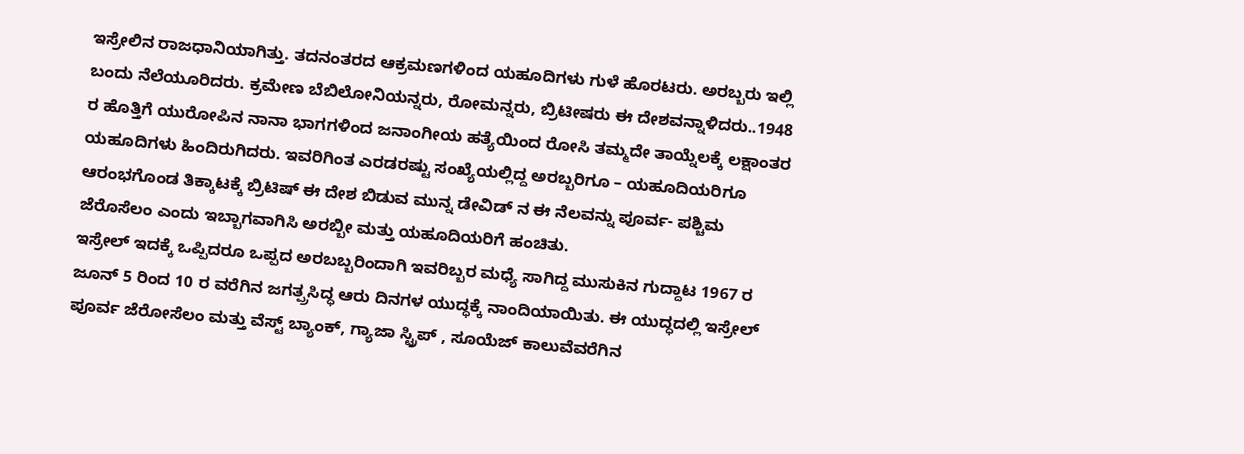ಇಸ್ರೇಲಿನ ರಾಜಧಾನಿಯಾಗಿತ್ತು. ತದನಂತರದ ಆಕ್ರಮಣಗಳಿಂದ ಯಹೂದಿಗಳು ಗುಳೆ ಹೊರಟರು. ಅರಬ್ಬರು ಇಲ್ಲಿ ಬಂದು ನೆಲೆಯೂರಿದರು. ಕ್ರಮೇಣ ಬೆಬಿಲೋನಿಯನ್ನರು, ರೋಮನ್ನರು, ಬ್ರಿಟೀಷರು ಈ ದೇಶವನ್ನಾಳಿದರು..1948 ರ ಹೊತ್ತಿಗೆ ಯುರೋಪಿನ ನಾನಾ ಭಾಗಗಳಿಂದ ಜನಾಂಗೀಯ ಹತ್ಯೆಯಿಂದ ರೋಸಿ ತಮ್ಮದೇ ತಾಯ್ನೆಲಕ್ಕೆ ಲಕ್ಷಾಂತರ ಯಹೂದಿಗಳು ಹಿಂದಿರುಗಿದರು. ಇವರಿಗಿಂತ ಎರಡರಷ್ಟು ಸಂಖ್ಯೆಯಲ್ಲಿದ್ದ ಅರಬ್ಬರಿಗೂ – ಯಹೂದಿಯರಿಗೂ ಆರಂಭಗೊಂಡ ತಿಕ್ಕಾಟಕ್ಕೆ ಬ್ರಿಟಿಷ್ ಈ ದೇಶ ಬಿಡುವ ಮುನ್ನ ಡೇವಿಡ್ ನ ಈ ನೆಲವನ್ನು ಪೂರ್ವ- ಪಶ್ಚಿಮ ಜೆರೊಸೆಲಂ ಎಂದು ಇಬ್ಬಾಗವಾಗಿಸಿ ಅರಬ್ಬೀ ಮತ್ತು ಯಹೂದಿಯರಿಗೆ ಹಂಚಿತು.
ಇಸ್ರೇಲ್ ಇದಕ್ಕೆ ಒಪ್ಪಿದರೂ ಒಪ್ಪದ ಅರಬಬ್ಬರಿಂದಾಗಿ ಇವರಿಬ್ಬರ ಮಧ್ಯೆ ಸಾಗಿದ್ದ ಮುಸುಕಿನ ಗುದ್ದಾಟ 1967 ರ
ಜೂನ್ 5 ರಿಂದ 10 ರ ವರೆಗಿನ ಜಗತ್ಪ್ರಸಿದ್ಧ ಆರು ದಿನಗಳ ಯುದ್ಧಕ್ಕೆ ನಾಂದಿಯಾಯಿತು. ಈ ಯುದ್ಧದಲ್ಲಿ ಇಸ್ರೇಲ್ ಪೂರ್ವ ಜೆರೋಸೆಲಂ ಮತ್ತು ವೆಸ್ಟ್ ಬ್ಯಾಂಕ್, ಗ್ಯಾಜಾ ಸ್ಟ್ರಿಪ್ , ಸೂಯೆಜ್ ಕಾಲುವೆವರೆಗಿನ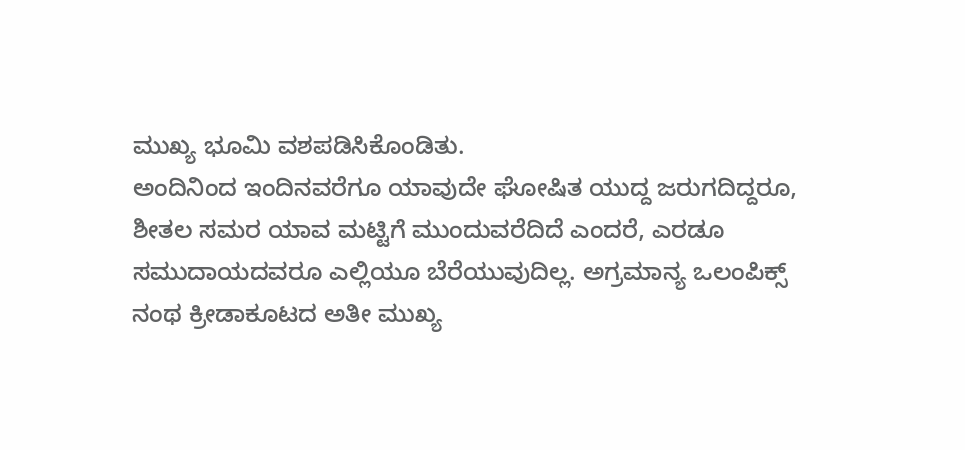ಮುಖ್ಯ ಭೂಮಿ ವಶಪಡಿಸಿಕೊಂಡಿತು.
ಅಂದಿನಿಂದ ಇಂದಿನವರೆಗೂ ಯಾವುದೇ ಘೋಷಿತ ಯುದ್ದ ಜರುಗದಿದ್ದರೂ, ಶೀತಲ ಸಮರ ಯಾವ ಮಟ್ಟಿಗೆ ಮುಂದುವರೆದಿದೆ ಎಂದರೆ, ಎರಡೂ ಸಮುದಾಯದವರೂ ಎಲ್ಲಿಯೂ ಬೆರೆಯುವುದಿಲ್ಲ. ಅಗ್ರಮಾನ್ಯ ಒಲಂಪಿಕ್ಸ್ ನಂಥ ಕ್ರೀಡಾಕೂಟದ ಅತೀ ಮುಖ್ಯ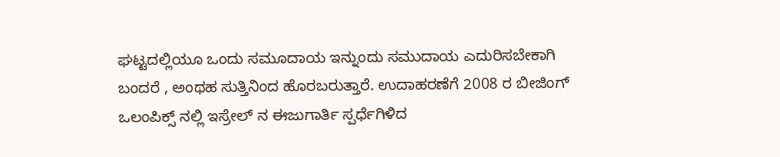ಘಟ್ಟದಲ್ಲಿಯೂ ಒಂದು ಸಮೂದಾಯ ಇನ್ನುಂದು ಸಮುದಾಯ ಎದುರಿಸಬೇಕಾಗಿ ಬಂದರೆ , ಅಂಥಹ ಸುತ್ತಿನಿಂದ ಹೊರಬರುತ್ತಾರೆ. ಉದಾಹರಣೆಗೆ 2008 ರ ಬೀಜಿಂಗ್ ಒಲಂಪಿಕ್ಸ್ ನಲ್ಲಿ ಇಸ್ರೇಲ್ ನ ಈಜುಗಾರ್ತಿ ಸ್ಪರ್ಧೆಗಿಳಿದ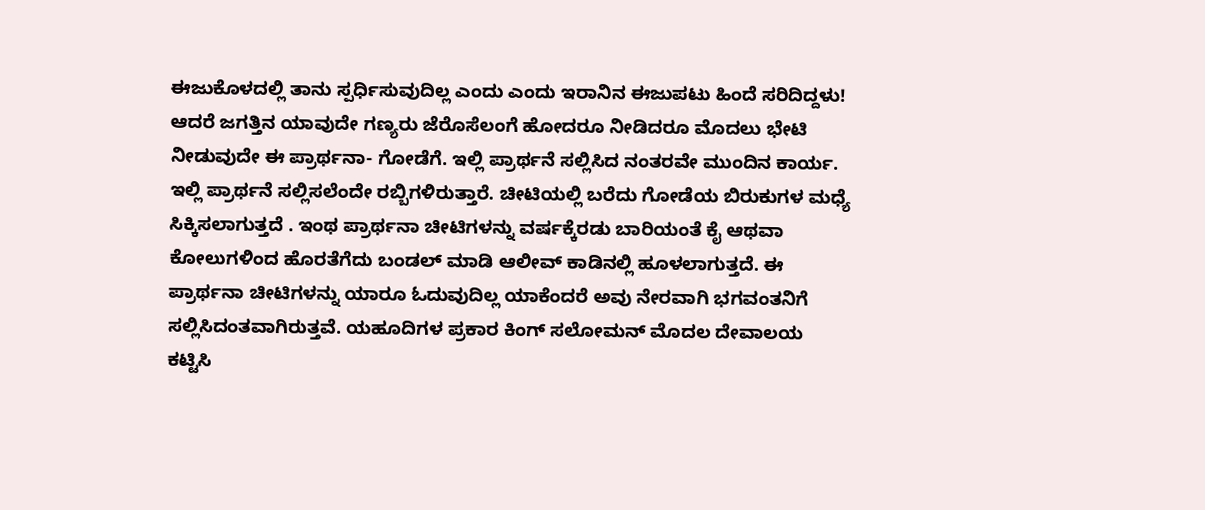ಈಜುಕೊಳದಲ್ಲಿ ತಾನು ಸ್ಪರ್ಧಿಸುವುದಿಲ್ಲ ಎಂದು ಎಂದು ಇರಾನಿನ ಈಜುಪಟು ಹಿಂದೆ ಸರಿದಿದ್ದಳು!
ಆದರೆ ಜಗತ್ತಿನ ಯಾವುದೇ ಗಣ್ಯರು ಜೆರೊಸೆಲಂಗೆ ಹೋದರೂ ನೀಡಿದರೂ ಮೊದಲು ಭೇಟಿ ನೀಡುವುದೇ ಈ ಪ್ರಾರ್ಥನಾ- ಗೋಡೆಗೆ. ಇಲ್ಲಿ ಪ್ರಾರ್ಥನೆ ಸಲ್ಲಿಸಿದ ನಂತರವೇ ಮುಂದಿನ ಕಾರ್ಯ. ಇಲ್ಲಿ ಪ್ರಾರ್ಥನೆ ಸಲ್ಲಿಸಲೆಂದೇ ರಬ್ಬಿಗಳಿರುತ್ತಾರೆ. ಚೀಟಿಯಲ್ಲಿ ಬರೆದು ಗೋಡೆಯ ಬಿರುಕುಗಳ ಮಧ್ಯೆ ಸಿಕ್ಕಿಸಲಾಗುತ್ತದೆ . ಇಂಥ ಪ್ರಾರ್ಥನಾ ಚೀಟಿಗಳನ್ನು ವರ್ಷಕ್ಕೆರಡು ಬಾರಿಯಂತೆ ಕೈ ಆಥವಾ ಕೋಲುಗಳಿಂದ ಹೊರತೆಗೆದು ಬಂಡಲ್ ಮಾಡಿ ಆಲೀವ್ ಕಾಡಿನಲ್ಲಿ ಹೂಳಲಾಗುತ್ತದೆ. ಈ ಪ್ರಾರ್ಥನಾ ಚೀಟಿಗಳನ್ನು ಯಾರೂ ಓದುವುದಿಲ್ಲ ಯಾಕೆಂದರೆ ಅವು ನೇರವಾಗಿ ಭಗವಂತನಿಗೆ ಸಲ್ಲಿಸಿದಂತವಾಗಿರುತ್ತವೆ. ಯಹೂದಿಗಳ ಪ್ರಕಾರ ಕಿಂಗ್ ಸಲೋಮನ್ ಮೊದಲ ದೇವಾಲಯ ಕಟ್ಟಿಸಿ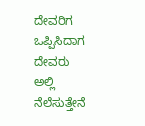ದೇವರಿಗ ಒಪ್ಪಿಸಿದಾಗ ದೇವರು ಅಲ್ಲಿ ನೆಲೆಸುತ್ತೇನೆ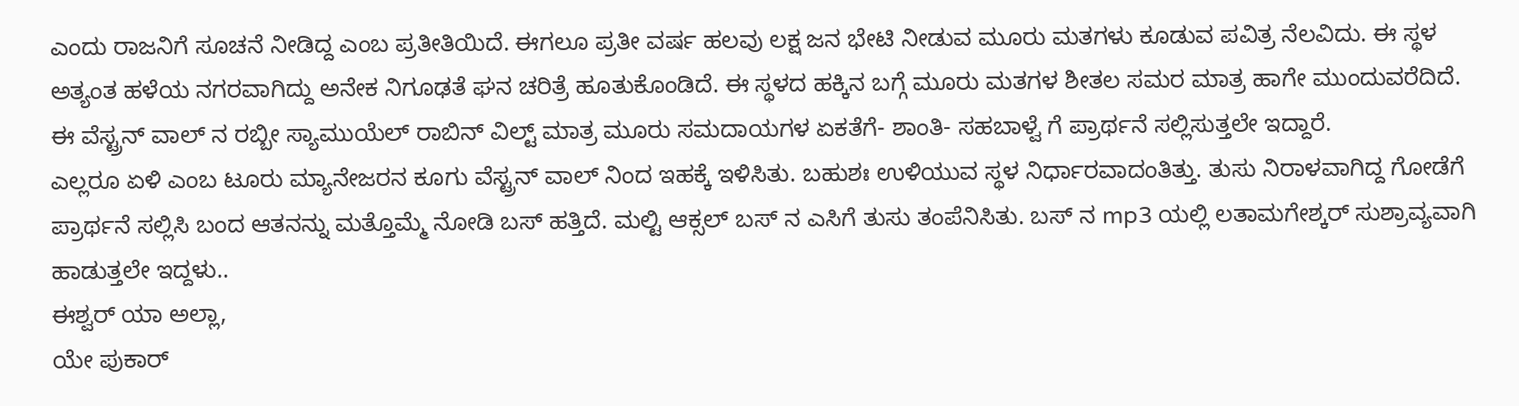ಎಂದು ರಾಜನಿಗೆ ಸೂಚನೆ ನೀಡಿದ್ದ ಎಂಬ ಪ್ರತೀತಿಯಿದೆ. ಈಗಲೂ ಪ್ರತೀ ವರ್ಷ ಹಲವು ಲಕ್ಷ ಜನ ಭೇಟಿ ನೀಡುವ ಮೂರು ಮತಗಳು ಕೂಡುವ ಪವಿತ್ರ ನೆಲವಿದು. ಈ ಸ್ಥಳ ಅತ್ಯಂತ ಹಳೆಯ ನಗರವಾಗಿದ್ದು ಅನೇಕ ನಿಗೂಢತೆ ಘನ ಚರಿತ್ರೆ ಹೂತುಕೊಂಡಿದೆ. ಈ ಸ್ಥಳದ ಹಕ್ಕಿನ ಬಗ್ಗೆ ಮೂರು ಮತಗಳ ಶೀತಲ ಸಮರ ಮಾತ್ರ ಹಾಗೇ ಮುಂದುವರೆದಿದೆ. ಈ ವೆಸ್ಟ್ರನ್ ವಾಲ್ ನ ರಬ್ಬೀ ಸ್ಯಾಮುಯೆಲ್ ರಾಬಿನ್ ವಿಲ್ಟ್ ಮಾತ್ರ ಮೂರು ಸಮದಾಯಗಳ ಏಕತೆಗೆ- ಶಾಂತಿ- ಸಹಬಾಳ್ವೆ ಗೆ ಪ್ರಾರ್ಥನೆ ಸಲ್ಲಿಸುತ್ತಲೇ ಇದ್ದಾರೆ.
ಎಲ್ಲರೂ ಏಳಿ ಎಂಬ ಟೂರು ಮ್ಯಾನೇಜರನ ಕೂಗು ವೆಸ್ಟ್ರನ್ ವಾಲ್ ನಿಂದ ಇಹಕ್ಕೆ ಇಳಿಸಿತು. ಬಹುಶಃ ಉಳಿಯುವ ಸ್ಥಳ ನಿರ್ಧಾರವಾದಂತಿತ್ತು. ತುಸು ನಿರಾಳವಾಗಿದ್ದ ಗೋಡೆಗೆ ಪ್ರಾರ್ಥನೆ ಸಲ್ಲಿಸಿ ಬಂದ ಆತನನ್ನು ಮತ್ತೊಮ್ಮೆ ನೋಡಿ ಬಸ್ ಹತ್ತಿದೆ. ಮಲ್ಟಿ ಆಕ್ಸಲ್ ಬಸ್ ನ ಎಸಿಗೆ ತುಸು ತಂಪೆನಿಸಿತು. ಬಸ್ ನ mp3 ಯಲ್ಲಿ ಲತಾಮಗೇಶ್ಕರ್ ಸುಶ್ರಾವ್ಯವಾಗಿ ಹಾಡುತ್ತಲೇ ಇದ್ದಳು..
ಈಶ್ವರ್ ಯಾ ಅಲ್ಲಾ,
ಯೇ ಪುಕಾರ್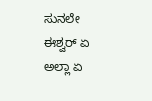ಸುನಲೇ
ಈಶ್ವರ್ ಏ ಅಲ್ಲಾ ಏ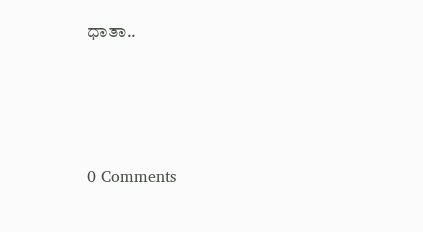ಧಾತಾ..






0 Comments